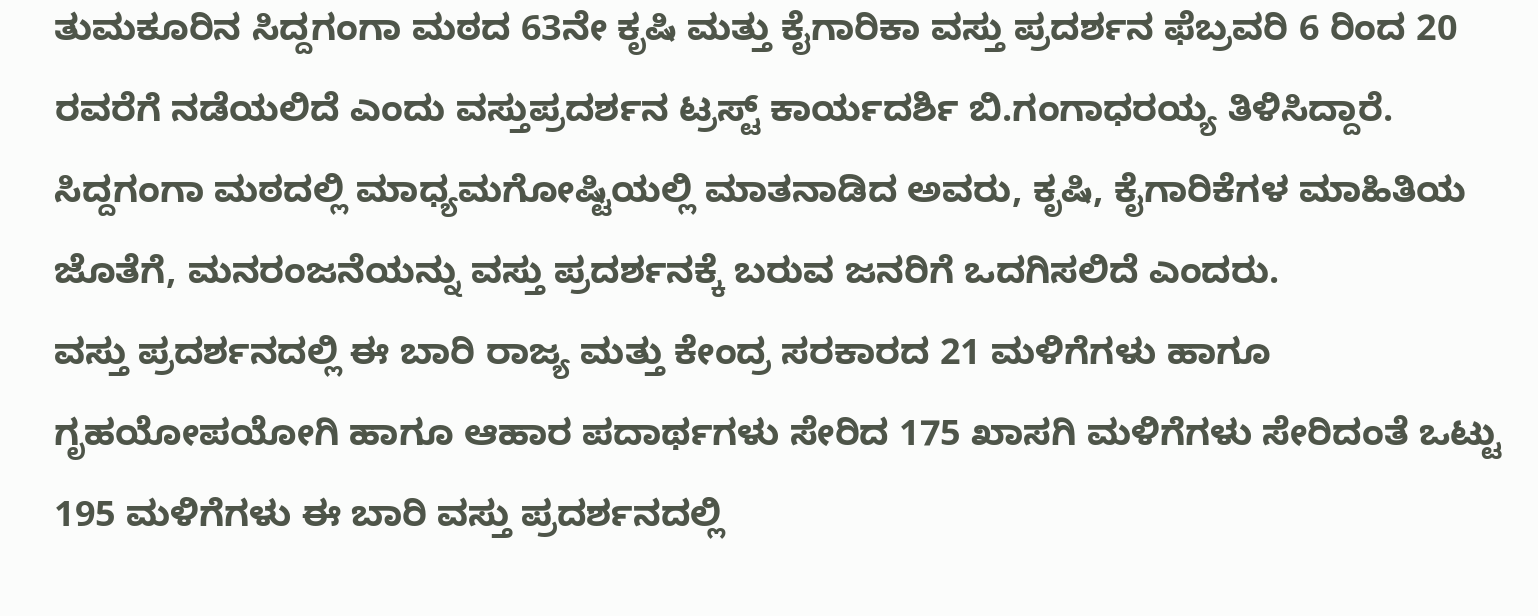ತುಮಕೂರಿನ ಸಿದ್ದಗಂಗಾ ಮಠದ 63ನೇ ಕೃಷಿ ಮತ್ತು ಕೈಗಾರಿಕಾ ವಸ್ತು ಪ್ರದರ್ಶನ ಫೆಬ್ರವರಿ 6 ರಿಂದ 20 ರವರೆಗೆ ನಡೆಯಲಿದೆ ಎಂದು ವಸ್ತುಪ್ರದರ್ಶನ ಟ್ರಸ್ಟ್ ಕಾರ್ಯದರ್ಶಿ ಬಿ.ಗಂಗಾಧರಯ್ಯ ತಿಳಿಸಿದ್ದಾರೆ.
ಸಿದ್ದಗಂಗಾ ಮಠದಲ್ಲಿ ಮಾಧ್ಯಮಗೋಷ್ಟಿಯಲ್ಲಿ ಮಾತನಾಡಿದ ಅವರು, ಕೃಷಿ, ಕೈಗಾರಿಕೆಗಳ ಮಾಹಿತಿಯ ಜೊತೆಗೆ, ಮನರಂಜನೆಯನ್ನು ವಸ್ತು ಪ್ರದರ್ಶನಕ್ಕೆ ಬರುವ ಜನರಿಗೆ ಒದಗಿಸಲಿದೆ ಎಂದರು.
ವಸ್ತು ಪ್ರದರ್ಶನದಲ್ಲಿ ಈ ಬಾರಿ ರಾಜ್ಯ ಮತ್ತು ಕೇಂದ್ರ ಸರಕಾರದ 21 ಮಳಿಗೆಗಳು ಹಾಗೂ ಗೃಹಯೋಪಯೋಗಿ ಹಾಗೂ ಆಹಾರ ಪದಾರ್ಥಗಳು ಸೇರಿದ 175 ಖಾಸಗಿ ಮಳಿಗೆಗಳು ಸೇರಿದಂತೆ ಒಟ್ಟು 195 ಮಳಿಗೆಗಳು ಈ ಬಾರಿ ವಸ್ತು ಪ್ರದರ್ಶನದಲ್ಲಿ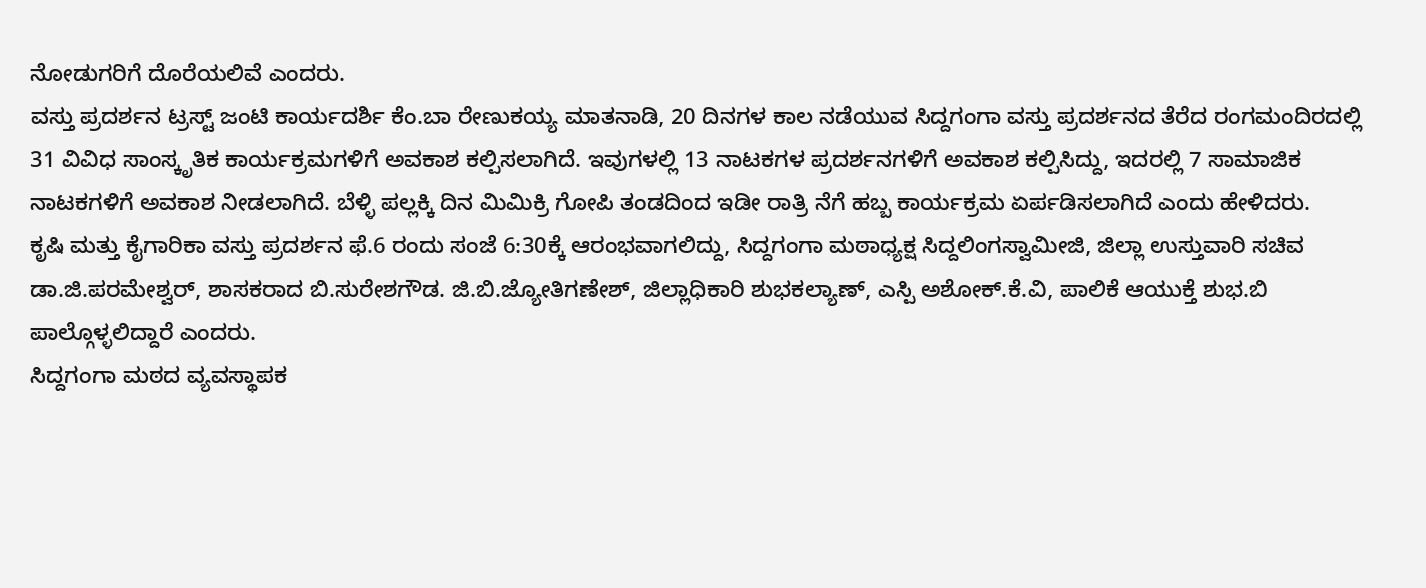ನೋಡುಗರಿಗೆ ದೊರೆಯಲಿವೆ ಎಂದರು.
ವಸ್ತು ಪ್ರದರ್ಶನ ಟ್ರಸ್ಟ್ ಜಂಟಿ ಕಾರ್ಯದರ್ಶಿ ಕೆಂ.ಬಾ ರೇಣುಕಯ್ಯ ಮಾತನಾಡಿ, 20 ದಿನಗಳ ಕಾಲ ನಡೆಯುವ ಸಿದ್ದಗಂಗಾ ವಸ್ತು ಪ್ರದರ್ಶನದ ತೆರೆದ ರಂಗಮಂದಿರದಲ್ಲಿ 31 ವಿವಿಧ ಸಾಂಸ್ಕೃತಿಕ ಕಾರ್ಯಕ್ರಮಗಳಿಗೆ ಅವಕಾಶ ಕಲ್ಪಿಸಲಾಗಿದೆ. ಇವುಗಳಲ್ಲಿ 13 ನಾಟಕಗಳ ಪ್ರದರ್ಶನಗಳಿಗೆ ಅವಕಾಶ ಕಲ್ಪಿಸಿದ್ದು, ಇದರಲ್ಲಿ 7 ಸಾಮಾಜಿಕ ನಾಟಕಗಳಿಗೆ ಅವಕಾಶ ನೀಡಲಾಗಿದೆ. ಬೆಳ್ಳಿ ಪಲ್ಲಕ್ಕಿ ದಿನ ಮಿಮಿಕ್ರಿ ಗೋಪಿ ತಂಡದಿಂದ ಇಡೀ ರಾತ್ರಿ ನೆಗೆ ಹಬ್ಬ ಕಾರ್ಯಕ್ರಮ ಏರ್ಪಡಿಸಲಾಗಿದೆ ಎಂದು ಹೇಳಿದರು.
ಕೃಷಿ ಮತ್ತು ಕೈಗಾರಿಕಾ ವಸ್ತು ಪ್ರದರ್ಶನ ಫೆ.6 ರಂದು ಸಂಜೆ 6:30ಕ್ಕೆ ಆರಂಭವಾಗಲಿದ್ದು, ಸಿದ್ದಗಂಗಾ ಮಠಾಧ್ಯಕ್ಷ ಸಿದ್ದಲಿಂಗಸ್ವಾಮೀಜಿ, ಜಿಲ್ಲಾ ಉಸ್ತುವಾರಿ ಸಚಿವ ಡಾ.ಜಿ.ಪರಮೇಶ್ವರ್, ಶಾಸಕರಾದ ಬಿ.ಸುರೇಶಗೌಡ. ಜಿ.ಬಿ.ಜ್ಯೋತಿಗಣೇಶ್, ಜಿಲ್ಲಾಧಿಕಾರಿ ಶುಭಕಲ್ಯಾಣ್, ಎಸ್ಪಿ ಅಶೋಕ್.ಕೆ.ವಿ, ಪಾಲಿಕೆ ಆಯುಕ್ತೆ ಶುಭ.ಬಿ ಪಾಲ್ಗೊಳ್ಳಲಿದ್ದಾರೆ ಎಂದರು.
ಸಿದ್ದಗಂಗಾ ಮಠದ ವ್ಯವಸ್ಥಾಪಕ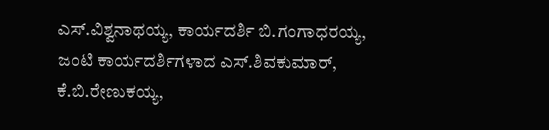ಎಸ್.ವಿಶ್ವನಾಥಯ್ಯ, ಕಾರ್ಯದರ್ಶಿ ಬಿ.ಗಂಗಾಧರಯ್ಯ, ಜಂಟಿ ಕಾರ್ಯದರ್ಶಿಗಳಾದ ಎಸ್.ಶಿವಕುಮಾರ್, ಕೆ.ಬಿ.ರೇಣುಕಯ್ಯ,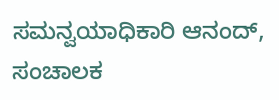ಸಮನ್ವಯಾಧಿಕಾರಿ ಆನಂದ್, ಸಂಚಾಲಕ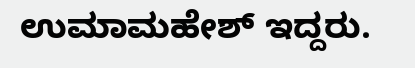ಉಮಾಮಹೇಶ್ ಇದ್ದರು.